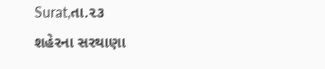Surat,તા.૨૩
શહેરના સરથાણા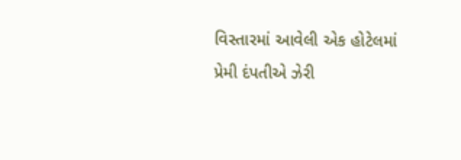વિસ્તારમાં આવેલી એક હોટેલમાં પ્રેમી દંપતીએ ઝેરી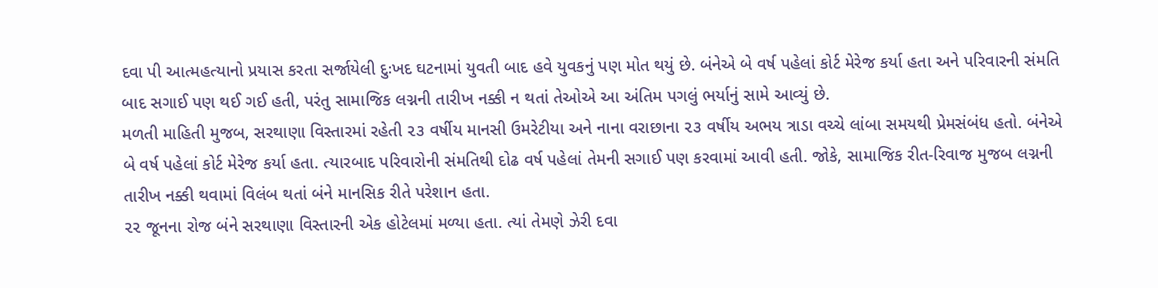દવા પી આત્મહત્યાનો પ્રયાસ કરતા સર્જાયેલી દુઃખદ ઘટનામાં યુવતી બાદ હવે યુવકનું પણ મોત થયું છે. બંનેએ બે વર્ષ પહેલાં કોર્ટ મેરેજ કર્યા હતા અને પરિવારની સંમતિ બાદ સગાઈ પણ થઈ ગઈ હતી, પરંતુ સામાજિક લગ્નની તારીખ નક્કી ન થતાં તેઓએ આ અંતિમ પગલું ભર્યાનું સામે આવ્યું છે.
મળતી માહિતી મુજબ, સરથાણા વિસ્તારમાં રહેતી ૨૩ વર્ષીય માનસી ઉમરેટીયા અને નાના વરાછાના ૨૩ વર્ષીય અભય ત્રાડા વચ્ચે લાંબા સમયથી પ્રેમસંબંધ હતો. બંનેએ બે વર્ષ પહેલાં કોર્ટ મેરેજ કર્યા હતા. ત્યારબાદ પરિવારોની સંમતિથી દોઢ વર્ષ પહેલાં તેમની સગાઈ પણ કરવામાં આવી હતી. જોકે, સામાજિક રીત-રિવાજ મુજબ લગ્નની તારીખ નક્કી થવામાં વિલંબ થતાં બંને માનસિક રીતે પરેશાન હતા.
૨૨ જૂનના રોજ બંને સરથાણા વિસ્તારની એક હોટેલમાં મળ્યા હતા. ત્યાં તેમણે ઝેરી દવા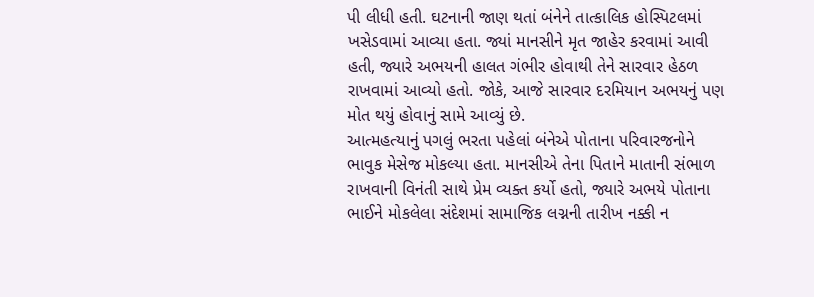પી લીધી હતી. ઘટનાની જાણ થતાં બંનેને તાત્કાલિક હોસ્પિટલમાં ખસેડવામાં આવ્યા હતા. જ્યાં માનસીને મૃત જાહેર કરવામાં આવી હતી, જ્યારે અભયની હાલત ગંભીર હોવાથી તેને સારવાર હેઠળ રાખવામાં આવ્યો હતો. જોકે, આજે સારવાર દરમિયાન અભયનું પણ મોત થયું હોવાનું સામે આવ્યું છે.
આત્મહત્યાનું પગલું ભરતા પહેલાં બંનેએ પોતાના પરિવારજનોને ભાવુક મેસેજ મોકલ્યા હતા. માનસીએ તેના પિતાને માતાની સંભાળ રાખવાની વિનંતી સાથે પ્રેમ વ્યક્ત કર્યો હતો, જ્યારે અભયે પોતાના ભાઈને મોકલેલા સંદેશમાં સામાજિક લગ્નની તારીખ નક્કી ન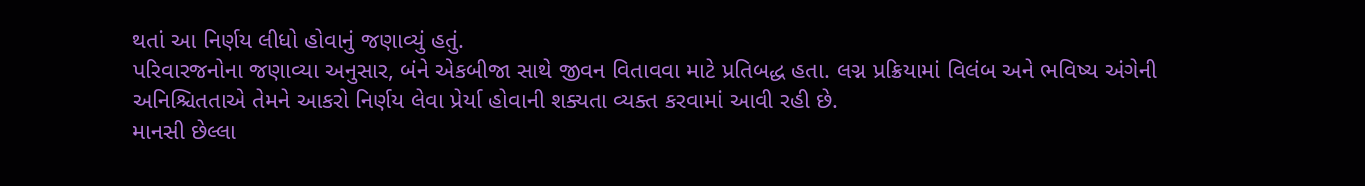થતાં આ નિર્ણય લીધો હોવાનું જણાવ્યું હતું.
પરિવારજનોના જણાવ્યા અનુસાર, બંને એકબીજા સાથે જીવન વિતાવવા માટે પ્રતિબદ્ધ હતા. લગ્ન પ્રક્રિયામાં વિલંબ અને ભવિષ્ય અંગેની અનિશ્ચિતતાએ તેમને આકરો નિર્ણય લેવા પ્રેર્યા હોવાની શક્યતા વ્યક્ત કરવામાં આવી રહી છે.
માનસી છેલ્લા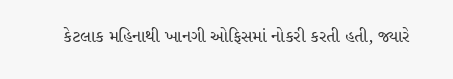કેટલાક મહિનાથી ખાનગી ઓફિસમાં નોકરી કરતી હતી, જ્યારે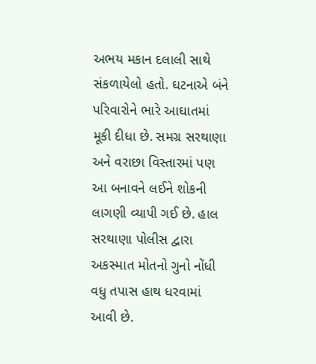અભય મકાન દલાલી સાથે સંકળાયેલો હતો. ઘટનાએ બંને પરિવારોને ભારે આઘાતમાં મૂકી દીધા છે. સમગ્ર સરથાણા અને વરાછા વિસ્તારમાં પણ આ બનાવને લઈને શોકની લાગણી વ્યાપી ગઈ છે. હાલ સરથાણા પોલીસ દ્વારા અકસ્માત મોતનો ગુનો નોંધી વધુ તપાસ હાથ ધરવામાં આવી છે.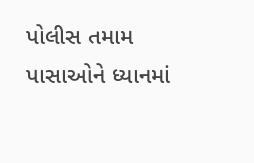પોલીસ તમામ પાસાઓને ધ્યાનમાં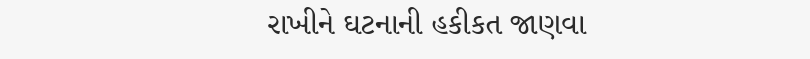રાખીને ઘટનાની હકીકત જાણવા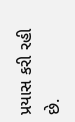પ્રયાસ કરી રહી છે.